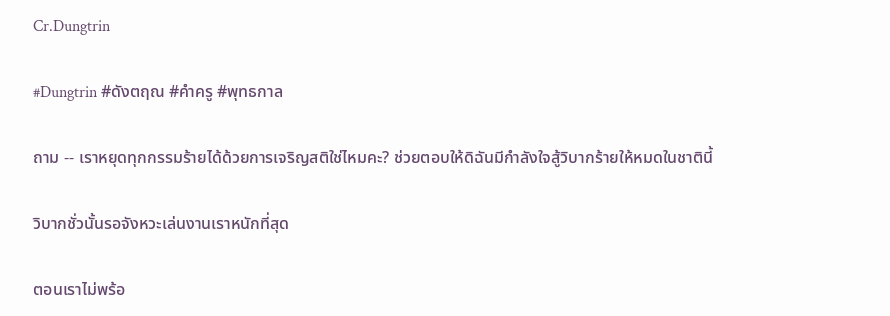Cr.Dungtrin

#Dungtrin #ดังตฤณ #คําครู #พุทธกาล

ถาม -- เราหยุดทุกกรรมร้ายได้ด้วยการเจริญสติใช่ไหมคะ? ช่วยตอบให้ดิฉันมีกำลังใจสู้วิบากร้ายให้หมดในชาตินี้

วิบากชั่วนั้นรอจังหวะเล่นงานเราหนักที่สุด

ตอนเราไม่พร้อ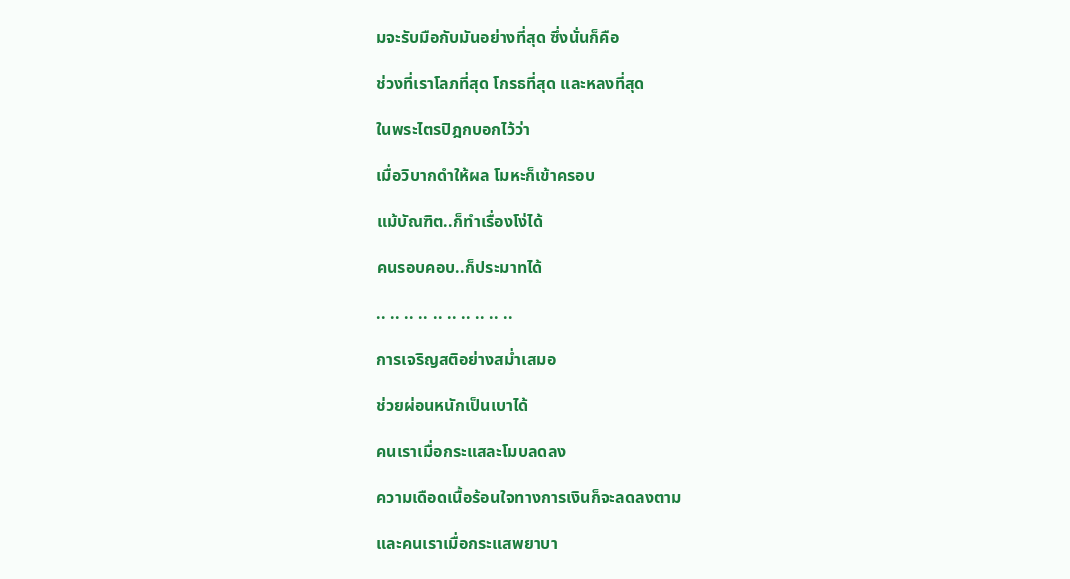มจะรับมือกับมันอย่างที่สุด ซึ่งนั่นก็คือ

ช่วงที่เราโลภที่สุด โกรธที่สุด และหลงที่สุด

ในพระไตรปิฎกบอกไว้ว่า

เมื่อวิบากดำให้ผล โมหะก็เข้าครอบ

แม้บัณฑิต..ก็ทำเรื่องโง่ได้

คนรอบคอบ..ก็ประมาทได้

.. .. .. .. .. .. .. .. .. ..

การเจริญสติอย่างสม่ำเสมอ

ช่วยผ่อนหนักเป็นเบาได้

คนเราเมื่อกระแสละโมบลดลง

ความเดือดเนื้อร้อนใจทางการเงินก็จะลดลงตาม

และคนเราเมื่อกระแสพยาบา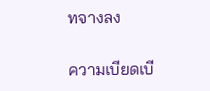ทจางลง

ความเบียดเบี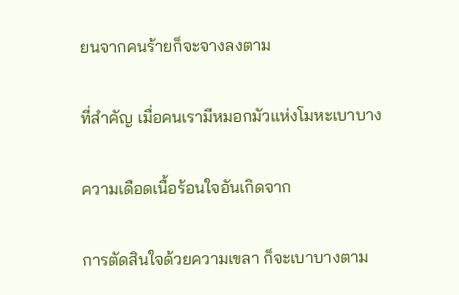ยนจากคนร้ายก็จะจางลงตาม

ที่สำคัญ เมื่อคนเรามีหมอกมัวแห่งโมหะเบาบาง

ความเดือดเนื้อร้อนใจอันเกิดจาก

การตัดสินใจด้วยความเขลา ก็จะเบาบางตาม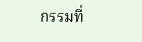กรรมที่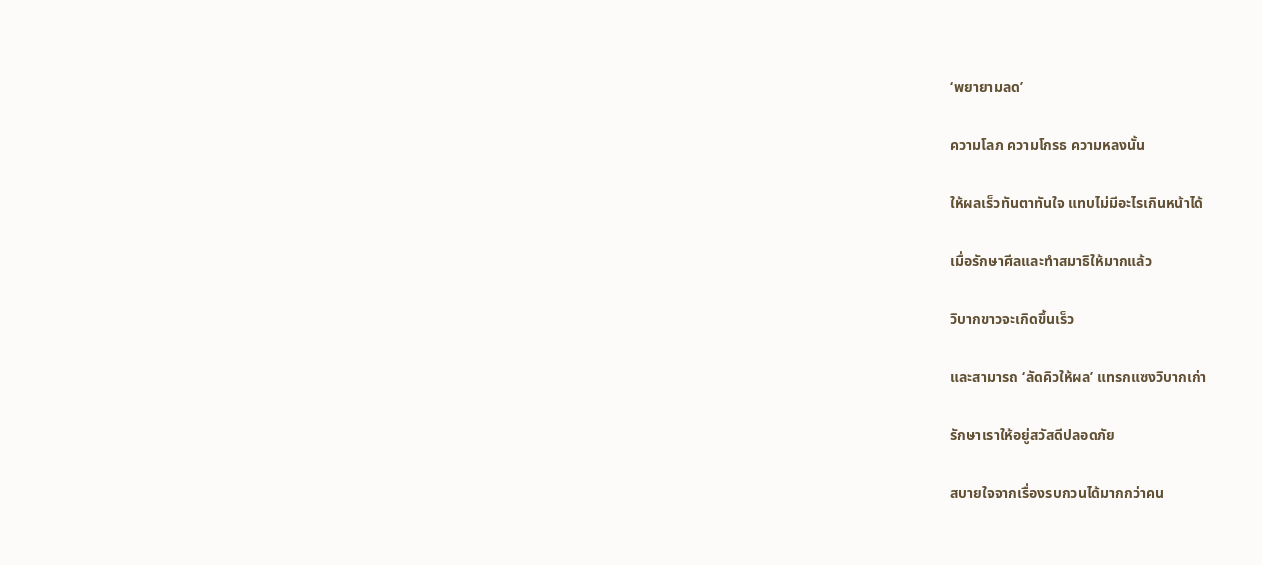‘พยายามลด’

ความโลภ ความโกรธ ความหลงนั้น

ให้ผลเร็วทันตาทันใจ แทบไม่มีอะไรเกินหน้าได้

เมื่อรักษาศีลและทำสมาธิให้มากแล้ว

วิบากขาวจะเกิดขึ้นเร็ว

และสามารถ ‘ลัดคิวให้ผล’ แทรกแซงวิบากเก่า

รักษาเราให้อยู่สวัสดีปลอดภัย

สบายใจจากเรื่องรบกวนได้มากกว่าคน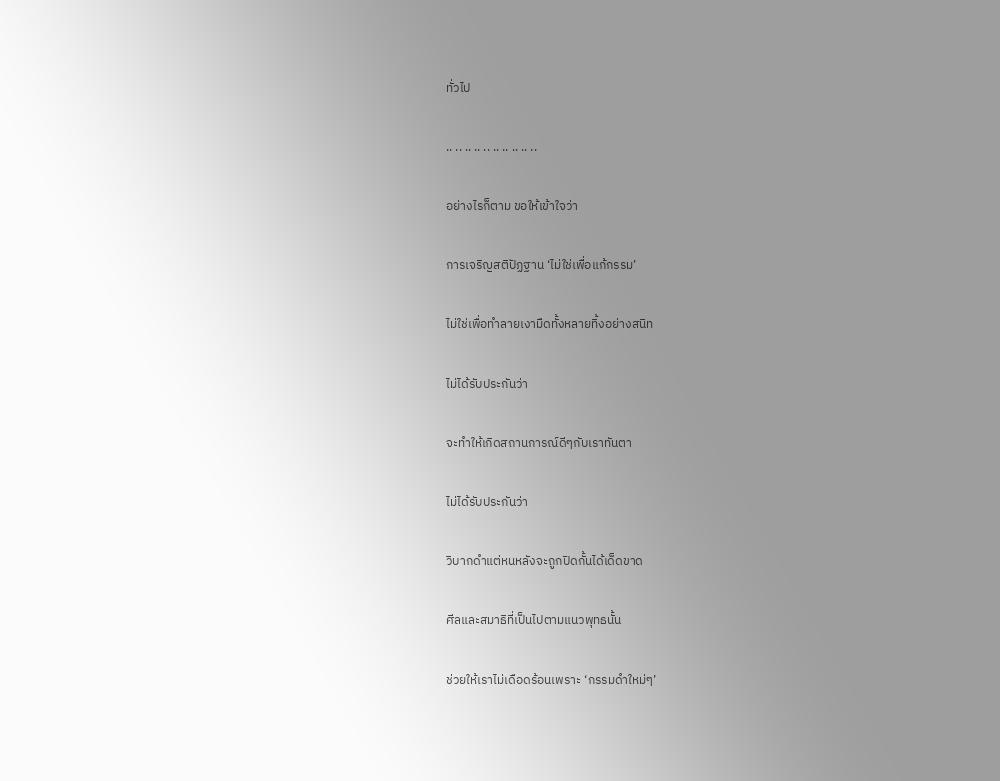ทั่วไป

.. .. .. .. .. .. .. .. .. ..

อย่างไรก็ตาม ขอให้เข้าใจว่า

การเจริญสติปัฏฐาน ‘ไม่ใช่เพื่อแก้กรรม’

ไม่ใช่เพื่อทำลายเงามืดทั้งหลายทิ้งอย่างสนิท

ไม่ได้รับประกันว่า

จะทำให้เกิดสถานการณ์ดีๆกับเราทันตา

ไม่ได้รับประกันว่า

วิบากดำแต่หนหลังจะถูกปิดกั้นได้เด็ดขาด

ศีลและสมาธิที่เป็นไปตามแนวพุทธนั้น

ช่วยให้เราไม่เดือดร้อนเพราะ ‘กรรมดำใหม่ๆ’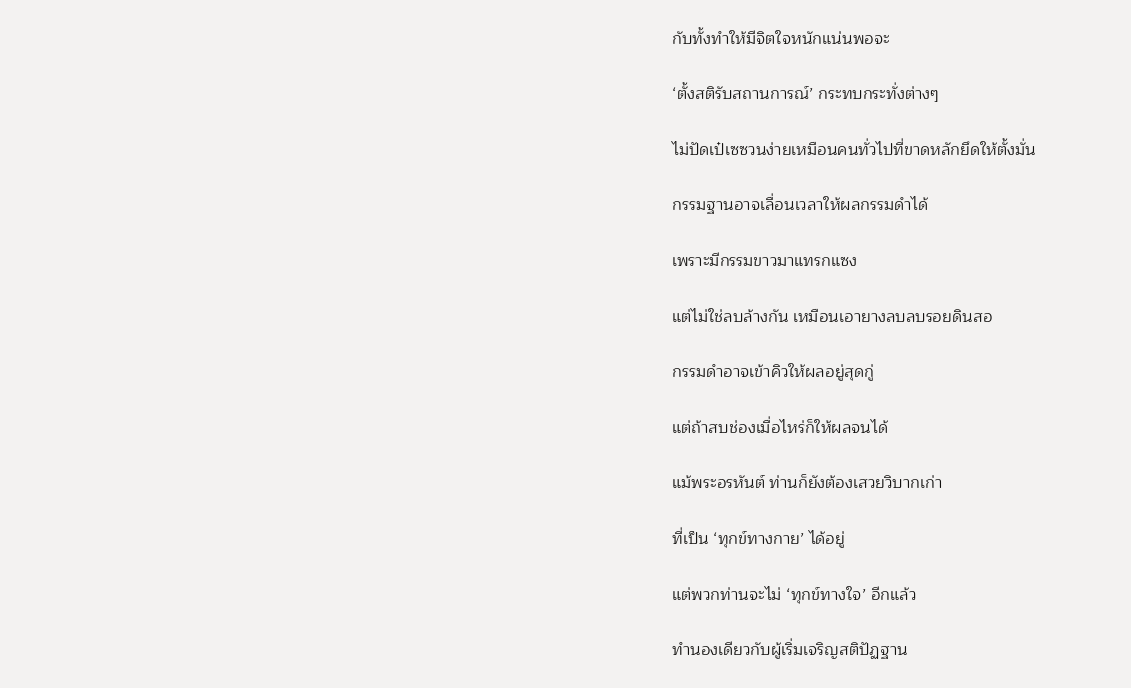กับทั้งทำให้มีจิตใจหนักแน่นพอจะ

‘ตั้งสติรับสถานการณ์’ กระทบกระทั่งต่างๆ

ไม่ปัดเป๋เซซวนง่ายเหมือนคนทั่วไปที่ขาดหลักยึดให้ตั้งมั่น

กรรมฐานอาจเลื่อนเวลาให้ผลกรรมดำได้

เพราะมีกรรมขาวมาแทรกแซง

แต่ไม่ใช่ลบล้างกัน เหมือนเอายางลบลบรอยดินสอ

กรรมดำอาจเข้าคิวให้ผลอยู่สุดกู่

แต่ถ้าสบช่องเมื่อไหร่ก็ให้ผลจนได้

แม้พระอรหันต์ ท่านก็ยังต้องเสวยวิบากเก่า

ที่เป็น ‘ทุกข์ทางกาย’ ได้อยู่

แต่พวกท่านจะไม่ ‘ทุกข์ทางใจ’ อีกแล้ว

ทำนองเดียวกับผู้เริ่มเจริญสติปัฏฐาน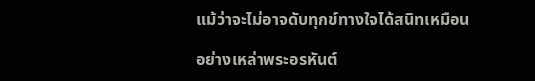แม้ว่าจะไม่อาจดับทุกข์ทางใจได้สนิทเหมือน

อย่างเหล่าพระอรหันต์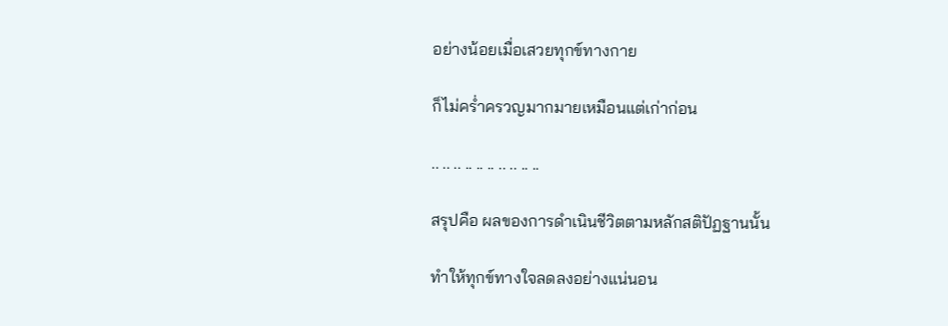อย่างน้อยเมื่อเสวยทุกข์ทางกาย

ก็ไม่คร่ำครวญมากมายเหมือนแต่เก่าก่อน

.. .. .. .. .. .. .. .. .. ..

สรุปคือ ผลของการดำเนินชีวิตตามหลักสติปัฏฐานนั้น

ทำให้ทุกข์ทางใจลดลงอย่างแน่นอน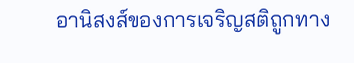อานิสงส์ของการเจริญสติถูกทาง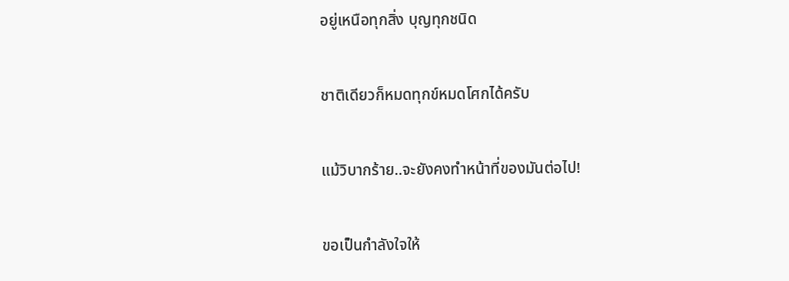อยู่เหนือทุกสิ่ง บุญทุกชนิด

ชาติเดียวก็หมดทุกข์หมดโศกได้ครับ

แม้วิบากร้าย..จะยังคงทำหน้าที่ของมันต่อไป!

ขอเป็นกำลังใจให้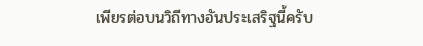เพียรต่อบนวิถีทางอันประเสริฐนี้ครับ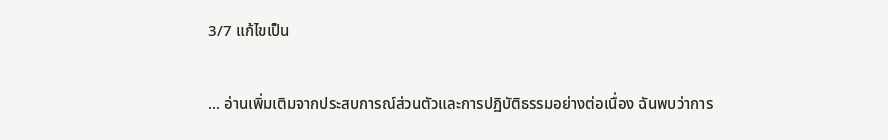3/7 แก้ไขเป็น

... อ่านเพิ่มเติมจากประสบการณ์ส่วนตัวและการปฏิบัติธรรมอย่างต่อเนื่อง ฉันพบว่าการ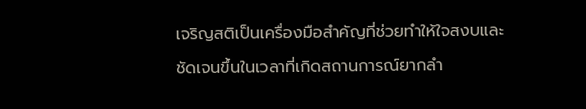เจริญสติเป็นเครื่องมือสำคัญที่ช่วยทำให้ใจสงบและชัดเจนขึ้นในเวลาที่เกิดสถานการณ์ยากลำ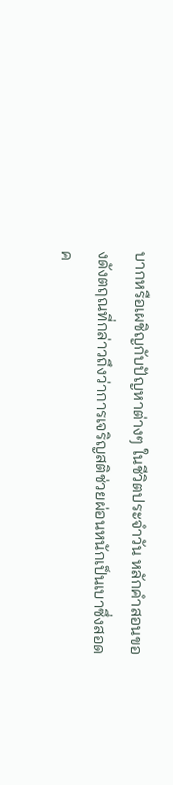บากหรือเผชิญกับปัญหาต่างๆ ในชีวิตประจำวัน หลักคำสอนของดังตฤณที่กล่าวถึงว่าการเจริญสติช่วยผ่อนหนักเป็นเบาซึ่งสอดค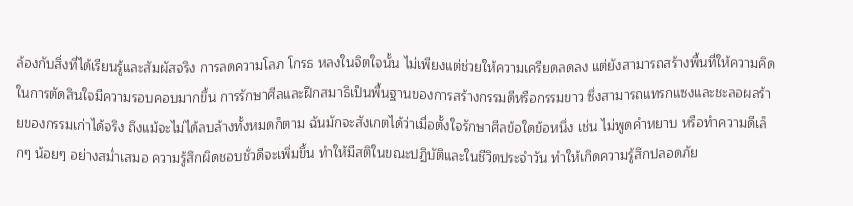ล้องกับสิ่งที่ได้เรียนรู้และสัมผัสจริง การลดความโลภ โกรธ หลงในจิตใจนั้น ไม่เพียงแต่ช่วยให้ความเครียดลดลง แต่ยังสามารถสร้างพื้นที่ให้ความคิดในการตัดสินใจมีความรอบคอบมากขึ้น การรักษาศีลและฝึกสมาธิเป็นพื้นฐานของการสร้างกรรมดีหรือกรรมขาว ซึ่งสามารถแทรกแซงและชะลอผลร้ายของกรรมเก่าได้จริง ถึงแม้จะไม่ได้ลบล้างทั้งหมดก็ตาม ฉันมักจะสังเกตได้ว่าเมื่อตั้งใจรักษาศีลข้อใดข้อหนึ่ง เช่น ไม่พูดคำหยาบ หรือทำความดีเล็กๆ น้อยๆ อย่างสม่ำเสมอ ความรู้สึกผิดชอบชั่วดีจะเพิ่มขึ้น ทำให้มีสติในขณะปฏิบัติและในชีวิตประจำวัน ทำให้เกิดความรู้สึกปลอดภัย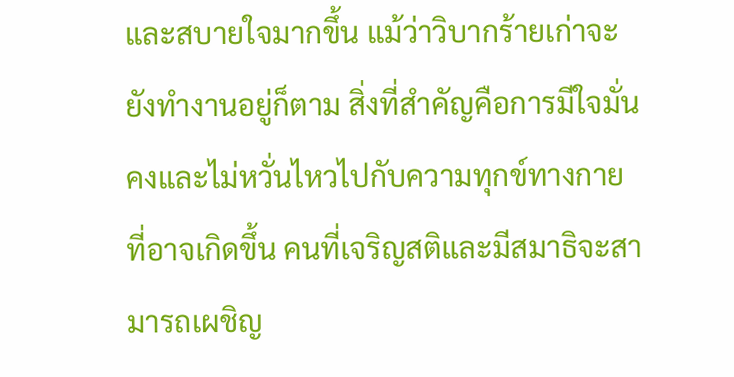และสบายใจมากขึ้น แม้ว่าวิบากร้ายเก่าจะยังทำงานอยู่ก็ตาม สิ่งที่สำคัญคือการมีใจมั่นคงและไม่หวั่นไหวไปกับความทุกข์ทางกายที่อาจเกิดขึ้น คนที่เจริญสติและมีสมาธิจะสามารถเผชิญ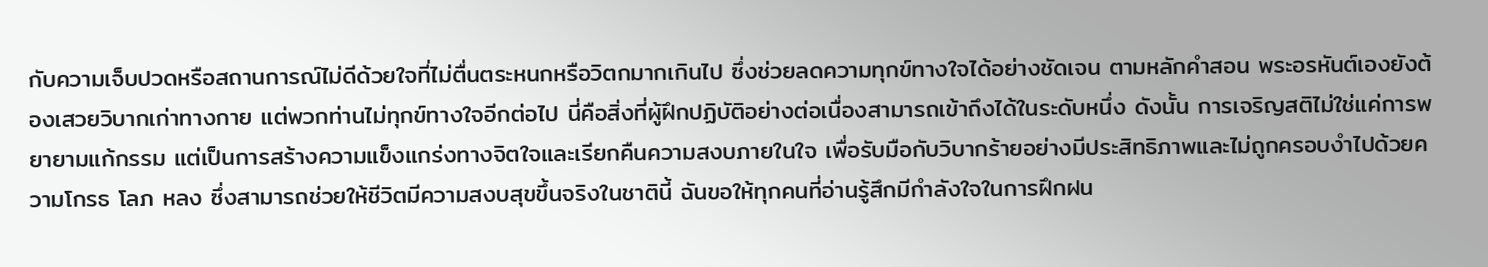กับความเจ็บปวดหรือสถานการณ์ไม่ดีด้วยใจที่ไม่ตื่นตระหนกหรือวิตกมากเกินไป ซึ่งช่วยลดความทุกข์ทางใจได้อย่างชัดเจน ตามหลักคำสอน พระอรหันต์เองยังต้องเสวยวิบากเก่าทางกาย แต่พวกท่านไม่ทุกข์ทางใจอีกต่อไป นี่คือสิ่งที่ผู้ฝึกปฏิบัติอย่างต่อเนื่องสามารถเข้าถึงได้ในระดับหนึ่ง ดังนั้น การเจริญสติไม่ใช่แค่การพยายามแก้กรรม แต่เป็นการสร้างความแข็งแกร่งทางจิตใจและเรียกคืนความสงบภายในใจ เพื่อรับมือกับวิบากร้ายอย่างมีประสิทธิภาพและไม่ถูกครอบงำไปด้วยความโกรธ โลภ หลง ซึ่งสามารถช่วยให้ชีวิตมีความสงบสุขขึ้นจริงในชาตินี้ ฉันขอให้ทุกคนที่อ่านรู้สึกมีกำลังใจในการฝึกฝน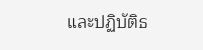และปฏิบัติธ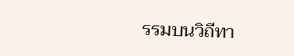รรมบนวิถีทา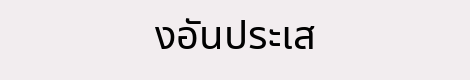งอันประเส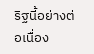ริฐนี้อย่างต่อเนื่อง